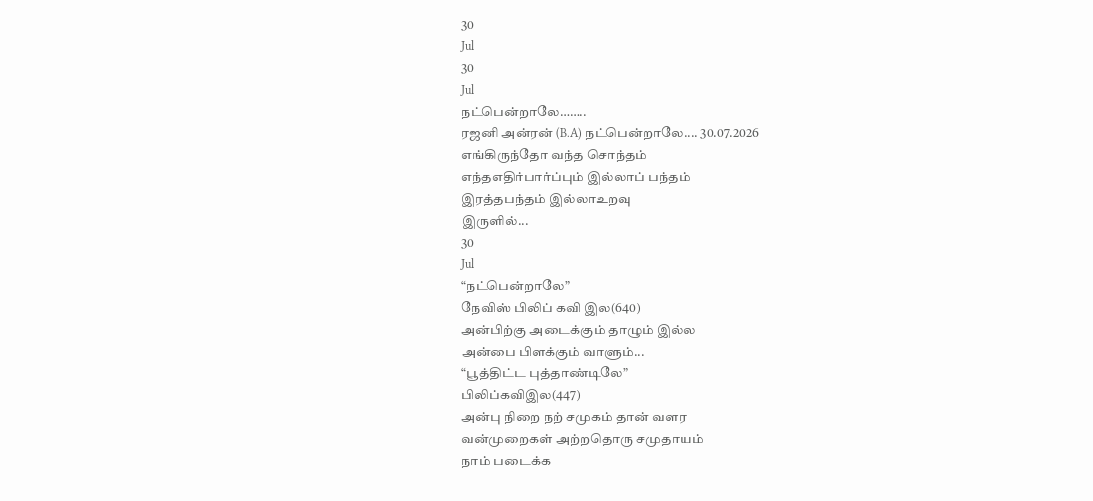30
Jul
30
Jul
நட்பென்றாலே……..
ரஜனி அன்ரன் (B.A) நட்பென்றாலே.... 30.07.2026
எங்கிருந்தோ வந்த சொந்தம்
எந்தஎதிர்பார்ப்பும் இல்லாப் பந்தம்
இரத்தபந்தம் இல்லாஉறவு
இருளில்...
30
Jul
“நட்பென்றாலே”
நேவிஸ் பிலிப் கவி இல(640)
அன்பிற்கு அடைக்கும் தாழும் இல்ல
அன்பை பிளக்கும் வாளும்...
“பூத்திட்ட புத்தாண்டிலே”
பிலிப்கவிஇல(447)
அன்பு நிறை நற் சமுகம் தான் வளர
வன்முறைகள் அற்றதொரு சமுதாயம்
நாம் படைக்க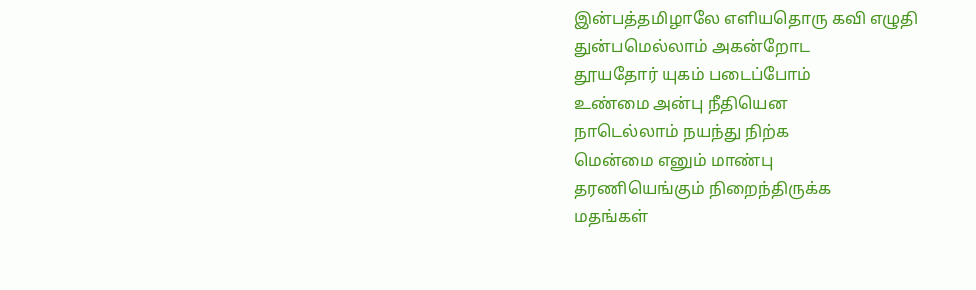இன்பத்தமிழாலே எளியதொரு கவி எழுதி
துன்பமெல்லாம் அகன்றோட
தூயதோர் யுகம் படைப்போம்
உண்மை அன்பு நீதியென
நாடெல்லாம் நயந்து நிற்க
மென்மை எனும் மாண்பு
தரணியெங்கும் நிறைந்திருக்க
மதங்கள்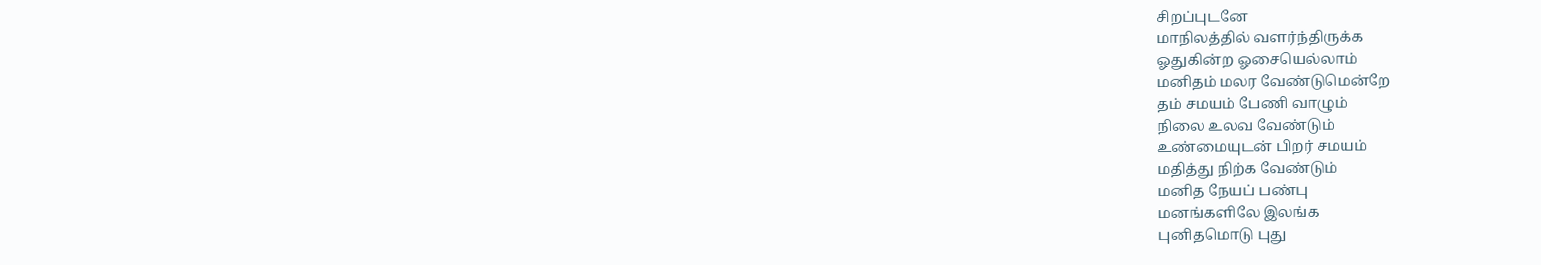சிறப்புடனே
மாநிலத்தில் வளர்ந்திருக்க
ஓதுகின்ற ஓசையெல்லாம்
மனிதம் மலர வேண்டுமென்றே
தம் சமயம் பேணி வாழும்
நிலை உலவ வேண்டும்
உண்மையுடன் பிறர் சமயம்
மதித்து நிற்க வேண்டும்
மனித நேயப் பண்பு
மனங்களிலே இலங்க
புனிதமொடு புது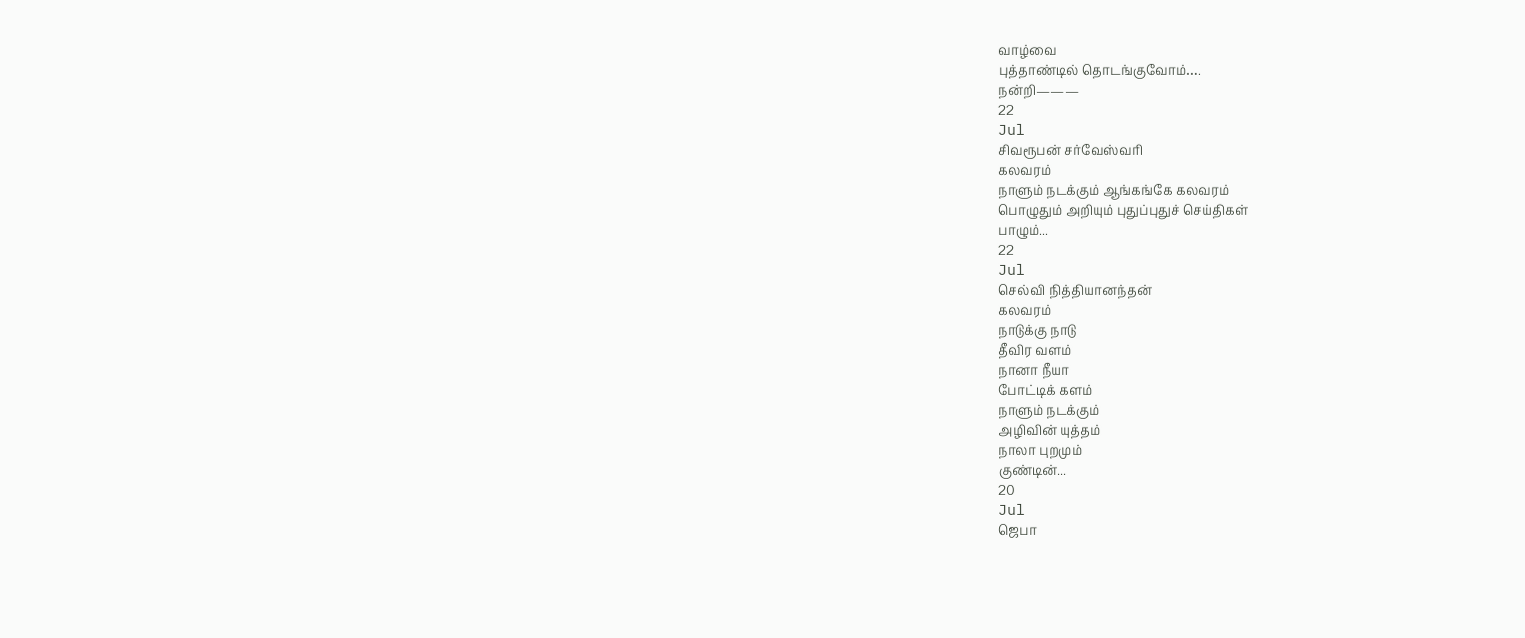வாழ்வை
புத்தாண்டில் தொடங்குவோம்….
நன்றி———
22
Jul
சிவரூபன் சர்வேஸ்வரி
கலவரம்
நாளும் நடக்கும் ஆங்கங்கே கலவரம்
பொழுதும் அறியும் புதுப்புதுச் செய்திகள்
பாழும்...
22
Jul
செல்வி நித்தியானந்தன்
கலவரம்
நாடுக்கு நாடு
தீவிர வளம்
நானா நீயா
போட்டிக் களம்
நாளும் நடக்கும்
அழிவின் யுத்தம்
நாலா புறமும்
குண்டின்...
20
Jul
ஜெபா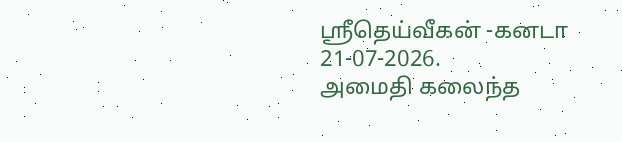ஸ்ரீதெய்வீகன் -கனடா
21-07-2026.
அமைதி கலைந்த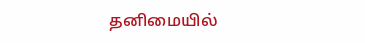தனிமையில்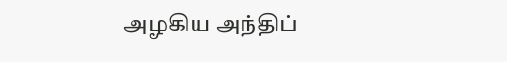அழகிய அந்திப்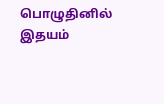பொழுதினில்
இதயம்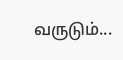வருடும்...